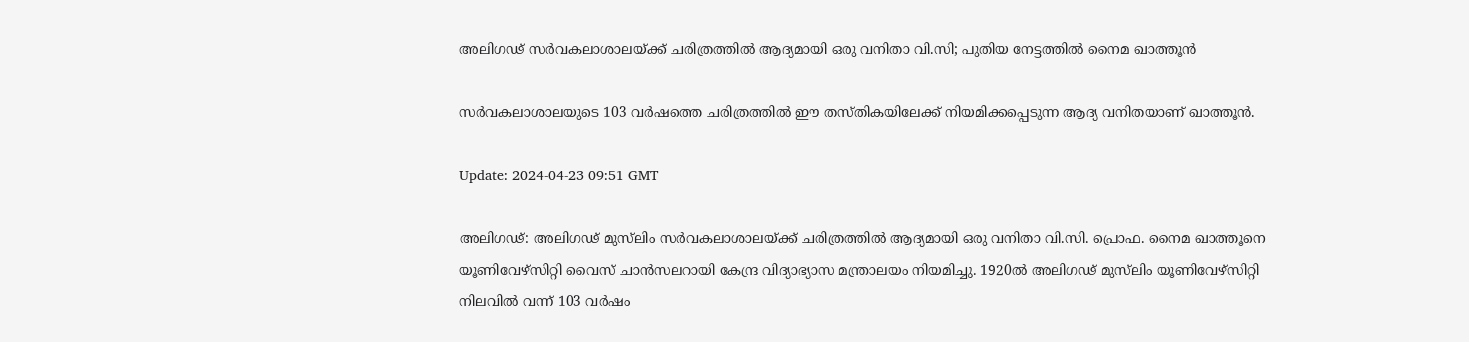അലിഗഢ് സർവകലാശാലയ്ക്ക് ചരിത്രത്തിൽ ആദ്യമായി ഒരു വനിതാ വി.സി; പുതിയ നേട്ടത്തിൽ നൈമ ഖാത്തൂൻ

സർവകലാശാലയുടെ 103 വർഷത്തെ ചരിത്രത്തിൽ ഈ തസ്തികയിലേക്ക് നിയമിക്കപ്പെടുന്ന ആദ്യ വനിതയാണ് ഖാത്തൂൻ.

Update: 2024-04-23 09:51 GMT

അലിഗഢ്: അലിഗഢ് മുസ്‌ലിം സർവകലാശാലയ്ക്ക് ചരിത്രത്തിൽ ആദ്യമായി ഒരു വനിതാ വി.സി. പ്രൊഫ. നൈമ ഖാത്തൂനെ യൂണിവേഴ്സിറ്റി വൈസ് ചാൻസലറായി കേന്ദ്ര വിദ്യാഭ്യാസ മന്ത്രാലയം നിയമിച്ചു. 1920ൽ അലിഗഢ് മുസ്‌ലിം യൂണിവേഴ്‌സിറ്റി നിലവിൽ വന്ന് 103 വർഷം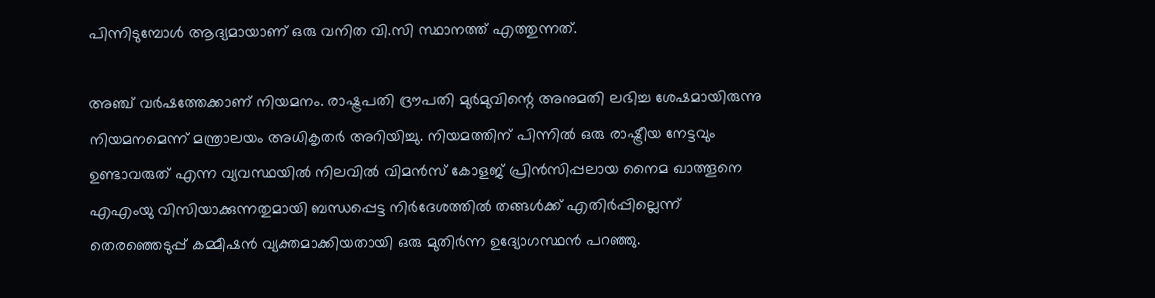പിന്നിടുമ്പോൾ ആദ്യമായാണ് ഒരു വനിത വി.സി സ്ഥാനത്ത് എത്തുന്നത്.

അഞ്ച് വർഷത്തേക്കാണ് നിയമനം. രാഷ്ട്രപതി ദ്രൗപതി മുർമുവിന്റെ അനുമതി ലഭിച്ച ശേഷമായിരുന്നു നിയമനമെന്ന് മന്ത്രാലയം അധികൃതർ അറിയിച്ചു. നിയമത്തിന് പിന്നിൽ ഒരു രാഷ്ട്രീയ നേട്ടവും ഉണ്ടാവരുത് എന്ന വ്യവസ്ഥയിൽ നിലവിൽ വിമൻസ് കോളജ് പ്രിൻസിപ്പലായ നൈമ ഖാത്തൂനെ എഎംയു വിസിയാക്കുന്നതുമായി ബന്ധപ്പെട്ട നിർദേശത്തിൽ തങ്ങൾക്ക് എതിർപ്പില്ലെന്ന് തെരഞ്ഞെടുപ്പ് കമ്മീഷൻ വ്യക്തമാക്കിയതായി ഒരു മുതിർന്ന ഉദ്യോഗസ്ഥൻ പറഞ്ഞു.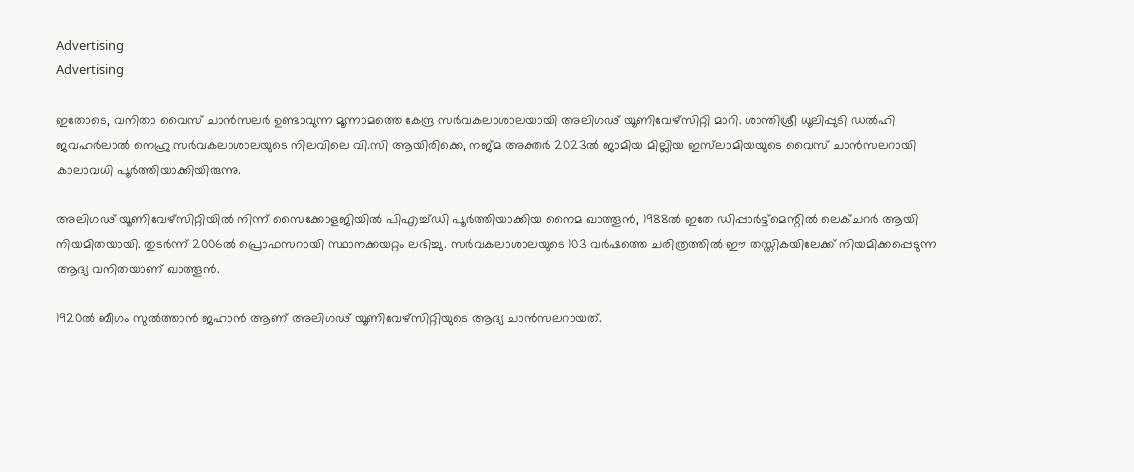Advertising
Advertising

ഇതോടെ, വനിതാ വൈസ് ചാൻസലർ ഉണ്ടാവുന്ന മൂന്നാമത്തെ കേന്ദ്ര സർവകലാശാലയായി അലിഗഢ് യൂണിവേഴ്സിറ്റി മാറി. ശാന്തിശ്രീ ധൂലിപ്പുടി ഡൽഹി ജവഹർലാൽ നെഹ്രു സർവകലാശാലയുടെ നിലവിലെ വി.സി ആയിരിക്കെ, നജ്മ അക്തർ 2023ൽ ജാമിയ മില്ലിയ ഇസ്‌ലാമിയയുടെ വൈസ് ചാൻസലറായി കാലാവധി പൂർത്തിയാക്കിയിരുന്നു.

അലിഗഢ് യൂണിവേഴ്സിറ്റിയിൽ നിന്ന് സൈക്കോളജിയിൽ പിഎച്ച്ഡി പൂർത്തിയാക്കിയ നൈമ ഖാത്തൂൻ, 1988ൽ ഇതേ ഡിപ്പാർട്ട്മെന്റിൽ ലെക്ചറർ ആയി നിയമിതയായി. തുടർന്ന് 2006ൽ പ്രൊഫസറായി സ്ഥാനക്കയറ്റം ലഭിച്ചു. സർവകലാശാലയുടെ 103 വർഷത്തെ ചരിത്രത്തിൽ ഈ തസ്തികയിലേക്ക് നിയമിക്കപ്പെടുന്ന ആദ്യ വനിതയാണ് ഖാത്തൂൻ.

1920ൽ ബീഗം സുൽത്താൻ ജഹാൻ ആണ് അലിഗഢ് യൂണിവേഴ്സിറ്റിയുടെ ആദ്യ ചാൻസലറായത്.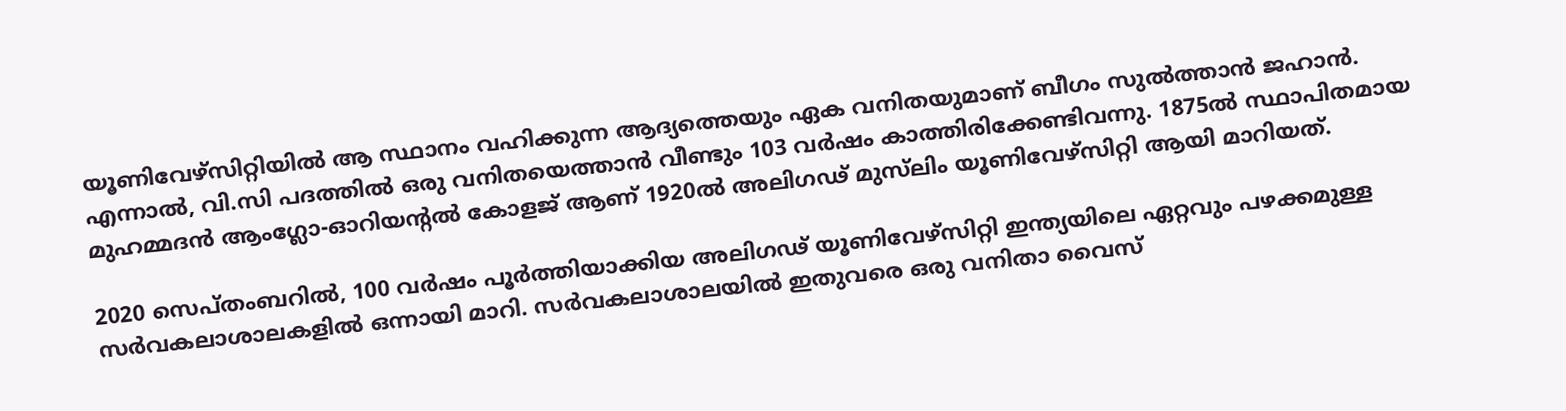യൂണിവേഴ്സിറ്റിയിൽ ആ സ്ഥാനം വഹിക്കുന്ന ആദ്യത്തെയും ഏക വനിതയുമാണ് ബീഗം സുൽത്താൻ ജഹാൻ. എന്നാൽ, വി.സി പദത്തിൽ ഒരു വനിതയെത്താൻ വീണ്ടും 103 വർഷം കാത്തിരിക്കേണ്ടിവന്നു. 1875ൽ സ്ഥാപിതമായ മുഹമ്മദൻ ആംഗ്ലോ-ഓറിയൻ്റൽ കോളജ് ആണ് 1920ൽ അലിഗഢ് മുസ്‌ലിം യൂണിവേഴ്‌സിറ്റി ആയി മാറിയത്.

2020 സെപ്തംബറിൽ, 100 വർഷം പൂർത്തിയാക്കിയ അലിഗഢ് യൂണിവേഴ്സിറ്റി ഇന്ത്യയിലെ ഏറ്റവും പഴക്കമുള്ള സർവകലാശാലകളിൽ ഒന്നായി മാറി. സർവകലാശാലയിൽ ഇതുവരെ ഒരു വനിതാ വൈസ്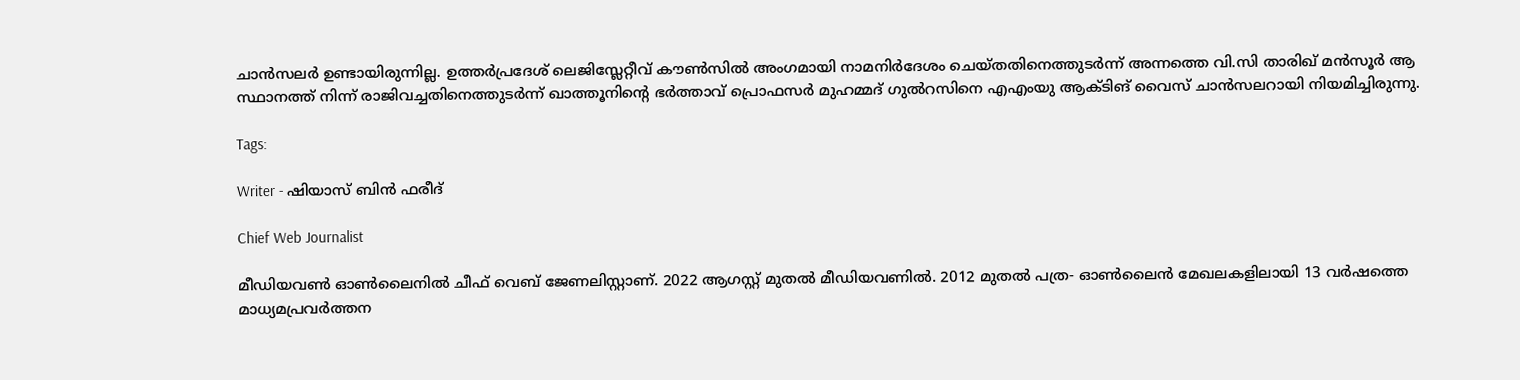ചാൻസലർ ഉണ്ടായിരുന്നില്ല. ഉത്തർപ്രദേശ് ലെജിസ്ലേറ്റീവ് കൗൺസിൽ അംഗമായി നാമനിർദേശം ചെയ്തതിനെത്തുടർന്ന് അന്നത്തെ വി.സി താരിഖ് മൻസൂർ ആ സ്ഥാനത്ത് നിന്ന് രാജിവച്ചതിനെത്തുടർന്ന് ഖാത്തൂനിൻ്റെ ഭർത്താവ് പ്രൊഫസർ മുഹമ്മദ് ഗുൽറസിനെ എഎംയു ആക്ടിങ് വൈസ് ചാൻസലറായി നിയമിച്ചിരുന്നു.

Tags:

Writer - ഷിയാസ് ബിന്‍ ഫരീദ്

Chief Web Journalist

മീഡിയവണ്‍ ഓണ്‍ലൈനില്‍ ചീഫ് വെബ് ജേണലിസ്റ്റാണ്. 2022 ആഗസ്റ്റ് മുതല്‍ മീഡിയവണില്‍. 2012 മുതല്‍ പത്ര- ഓണ്‍ലൈന്‍ മേഖലകളിലായി 13 വര്‍ഷത്തെ മാധ്യമപ്രവര്‍ത്തന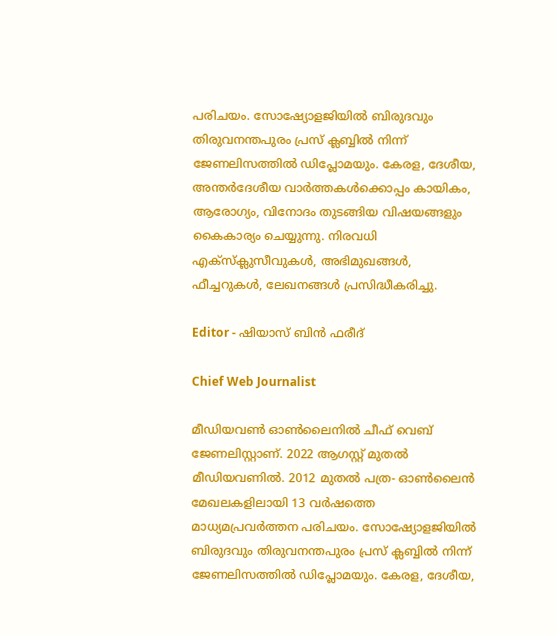പരിചയം. സോഷ്യോളജിയില്‍ ബിരുദവും തിരുവനന്തപുരം പ്രസ് ക്ലബ്ബില്‍ നിന്ന് ജേണലിസത്തില്‍ ഡിപ്ലോമയും. കേരള, ദേശീയ, അന്തര്‍ദേശീയ വാര്‍ത്തകള്‍ക്കൊപ്പം കായികം, ആരോഗ്യം, വിനോദം തുടങ്ങിയ വിഷയങ്ങളും കൈകാര്യം ചെയ്യുന്നു. നിരവധി എക്സ്ക്ലുസീവുകള്‍, അഭിമുഖങ്ങള്‍, ഫീച്ചറുകള്‍, ലേഖനങ്ങള്‍ പ്രസിദ്ധീകരിച്ചു.

Editor - ഷിയാസ് ബിന്‍ ഫരീദ്

Chief Web Journalist

മീഡിയവണ്‍ ഓണ്‍ലൈനില്‍ ചീഫ് വെബ് ജേണലിസ്റ്റാണ്. 2022 ആഗസ്റ്റ് മുതല്‍ മീഡിയവണില്‍. 2012 മുതല്‍ പത്ര- ഓണ്‍ലൈന്‍ മേഖലകളിലായി 13 വര്‍ഷത്തെ മാധ്യമപ്രവര്‍ത്തന പരിചയം. സോഷ്യോളജിയില്‍ ബിരുദവും തിരുവനന്തപുരം പ്രസ് ക്ലബ്ബില്‍ നിന്ന് ജേണലിസത്തില്‍ ഡിപ്ലോമയും. കേരള, ദേശീയ,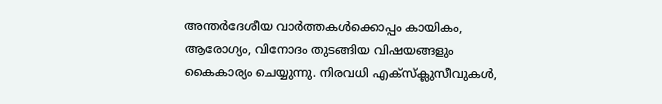അന്തര്‍ദേശീയ വാര്‍ത്തകള്‍ക്കൊപ്പം കായികം, ആരോഗ്യം, വിനോദം തുടങ്ങിയ വിഷയങ്ങളും കൈകാര്യം ചെയ്യുന്നു. നിരവധി എക്സ്ക്ലുസീവുകള്‍,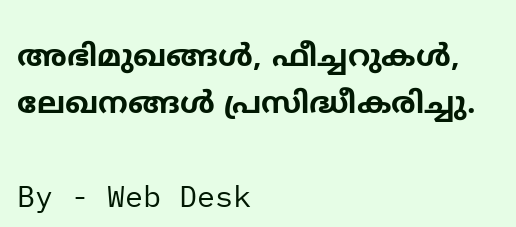അഭിമുഖങ്ങള്‍, ഫീച്ചറുകള്‍, ലേഖനങ്ങള്‍ പ്രസിദ്ധീകരിച്ചു.

By - Web Desk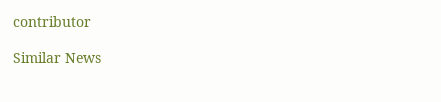contributor

Similar News